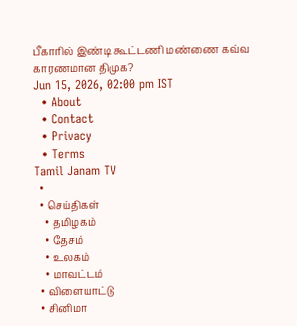பீகாரில் இண்டி கூட்டணி மண்ணை கவ்வ காரணமான திமுக?
Jun 15, 2026, 02:00 pm IST
  • About
  • Contact
  • Privacy
  • Terms
Tamil Janam TV
  •
  • செய்திகள்
    • தமிழகம்
    • தேசம்
    • உலகம்
    • மாவட்டம்
  • விளையாட்டு
  • சினிமா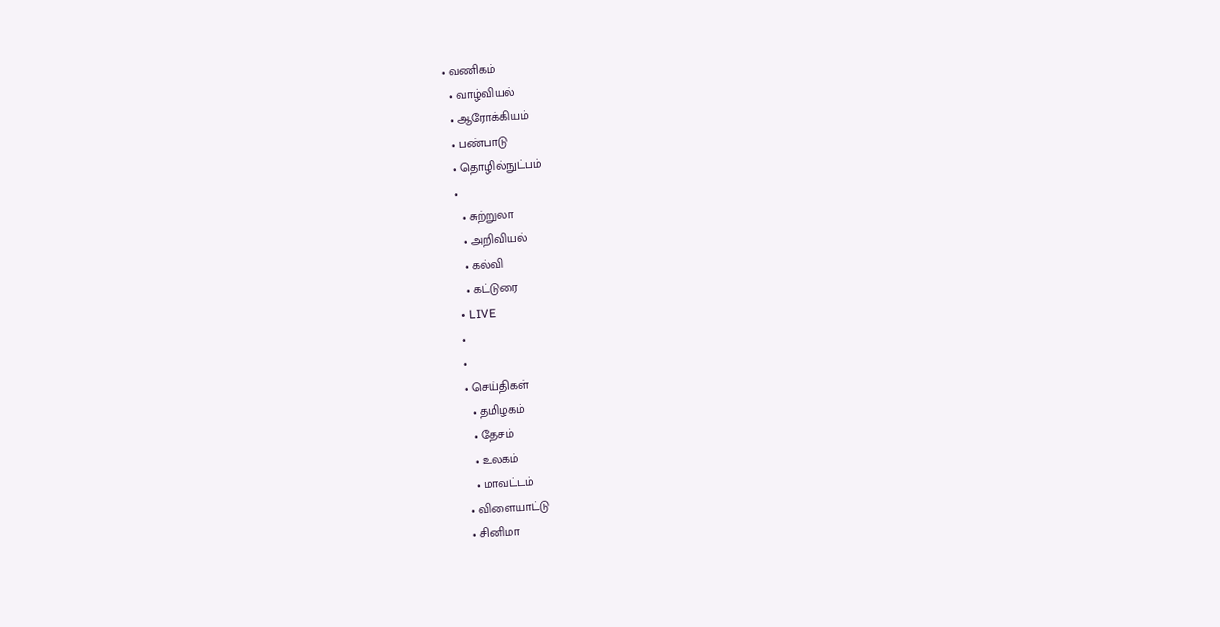• வணிகம்
  • வாழ்வியல்
  • ஆரோக்கியம்
  • பண்பாடு
  • தொழில்நுட்பம்
  •
    • சுற்றுலா
    • அறிவியல்
    • கல்வி
    • கட்டுரை
  • LIVE
  •
  •
  • செய்திகள்
    • தமிழகம்
    • தேசம்
    • உலகம்
    • மாவட்டம்
  • விளையாட்டு
  • சினிமா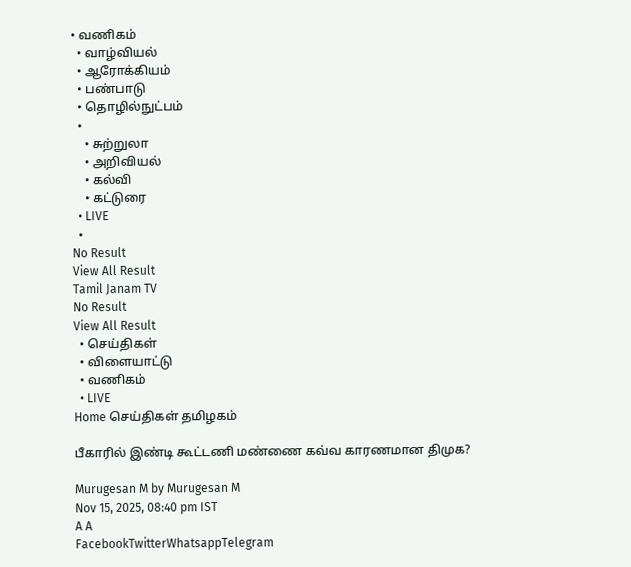• வணிகம்
  • வாழ்வியல்
  • ஆரோக்கியம்
  • பண்பாடு
  • தொழில்நுட்பம்
  •
    • சுற்றுலா
    • அறிவியல்
    • கல்வி
    • கட்டுரை
  • LIVE
  •
No Result
View All Result
Tamil Janam TV
No Result
View All Result
  • செய்திகள்
  • விளையாட்டு
  • வணிகம்
  • LIVE
Home செய்திகள் தமிழகம்

பீகாரில் இண்டி கூட்டணி மண்ணை கவ்வ காரணமான திமுக?

Murugesan M by Murugesan M
Nov 15, 2025, 08:40 pm IST
A A
FacebookTwitterWhatsappTelegram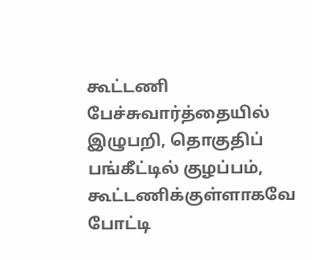கூட்டணி பேச்சுவார்த்தையில் இழுபறி, தொகுதிப் பங்கீட்டில் குழப்பம், கூட்டணிக்குள்ளாகவே போட்டி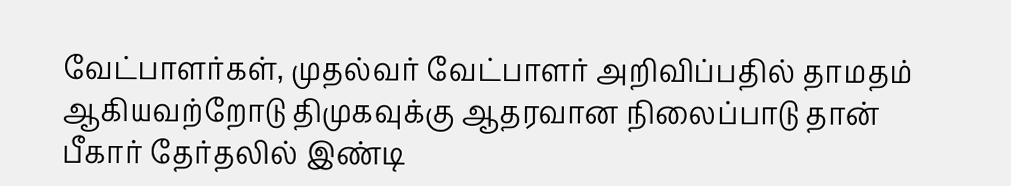வேட்பாளர்கள், முதல்வர் வேட்பாளர் அறிவிப்பதில் தாமதம் ஆகியவற்றோடு திமுகவுக்கு ஆதரவான நிலைப்பாடு தான் பீகார் தேர்தலில் இண்டி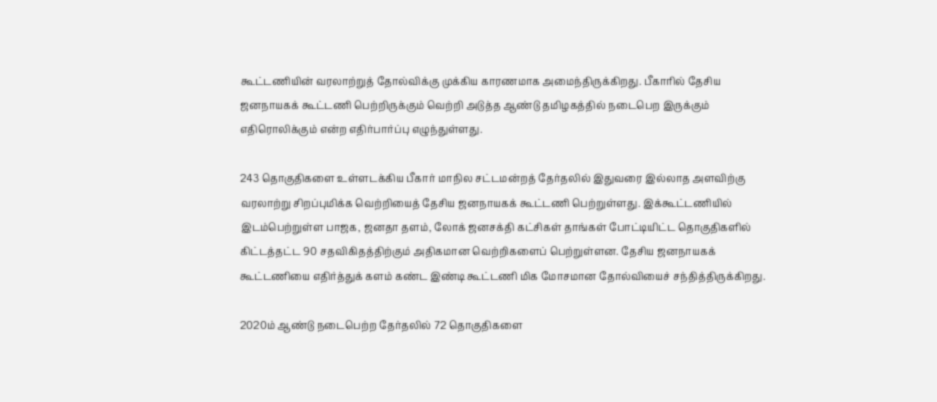கூட்டணியின் வரலாற்றுத் தோல்விக்கு முக்கிய காரணமாக அமைந்திருக்கிறது. பீகாரில் தேசிய ஜனநாயகக் கூட்டணி பெற்றிருக்கும் வெற்றி அடுத்த ஆண்டு தமிழகத்தில் நடைபெற இருக்கும் எதிரொலிக்கும் என்ற எதிர்பார்ப்பு எழுந்துள்ளது.

243 தொகுதிகளை உள்ளடக்கிய பீகார் மாநில சட்டமன்றத் தேர்தலில் இதுவரை இல்லாத அளவிற்கு வரலாற்று சிறப்புமிக்க வெற்றியைத் தேசிய ஜனநாயகக் கூட்டணி பெற்றுள்ளது. இக்கூட்டணியில் இடம்பெற்றுள்ள பாஜக, ஜனதா தளம், லோக் ஜனசக்தி கட்சிகள் தாங்கள் போட்டியிட்ட தொகுதிகளில் கிட்டத்தட்ட 90 சதவிகிதத்திற்கும் அதிகமான வெற்றிகளைப் பெற்றுள்ளன. தேசிய ஜனநாயகக் கூட்டணியை எதிர்த்துக் களம் கண்ட இண்டி கூட்டணி மிக மோசமான தோல்வியைச் சந்தித்திருக்கிறது.

2020ம் ஆண்டு நடைபெற்ற தேர்தலில் 72 தொகுதிகளை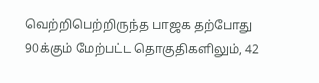வெற்றிபெற்றிருந்த பாஜக தற்போது 90க்கும் மேற்பட்ட தொகுதிகளிலும், 42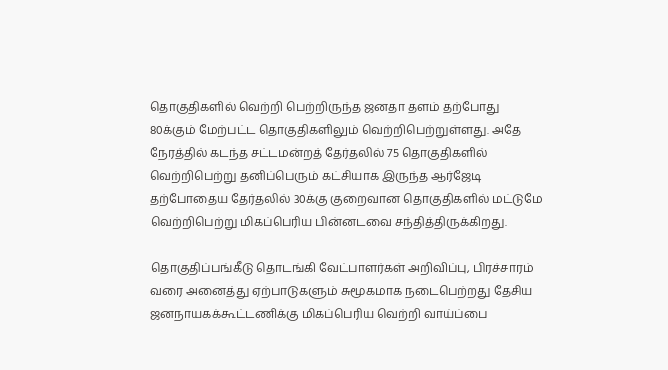தொகுதிகளில் வெற்றி பெற்றிருந்த ஜனதா தளம் தற்போது 80க்கும் மேற்பட்ட தொகுதிகளிலும் வெற்றிபெற்றுள்ளது. அதே நேரத்தில் கடந்த சட்டமன்றத் தேர்தலில் 75 தொகுதிகளில் வெற்றிபெற்று தனிப்பெரும் கட்சியாக இருந்த ஆர்ஜேடி தற்போதைய தேர்தலில் 30க்கு குறைவான தொகுதிகளில் மட்டுமே வெற்றிபெற்று மிகப்பெரிய பின்னடவை சந்தித்திருக்கிறது.

தொகுதிப்பங்கீடு தொடங்கி வேட்பாளர்கள் அறிவிப்பு, பிரச்சாரம் வரை அனைத்து ஏற்பாடுகளும் சுமூகமாக நடைபெற்றது தேசிய ஜனநாயகக்கூட்டணிக்கு மிகப்பெரிய வெற்றி வாய்ப்பை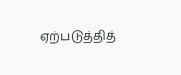ஏற்படுத்தித்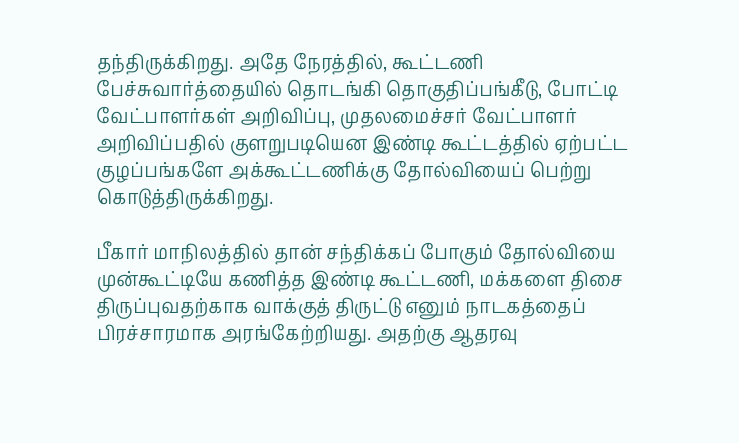தந்திருக்கிறது. அதே நேரத்தில், கூட்டணி பேச்சுவார்த்தையில் தொடங்கி தொகுதிப்பங்கீடு, போட்டி வேட்பாளர்கள் அறிவிப்பு, முதலமைச்சர் வேட்பாளர் அறிவிப்பதில் குளறுபடியென இண்டி கூட்டத்தில் ஏற்பட்ட குழப்பங்களே அக்கூட்டணிக்கு தோல்வியைப் பெற்று கொடுத்திருக்கிறது.

பீகார் மாநிலத்தில் தான் சந்திக்கப் போகும் தோல்வியை முன்கூட்டியே கணித்த இண்டி கூட்டணி, மக்களை திசை திருப்புவதற்காக வாக்குத் திருட்டு எனும் நாடகத்தைப் பிரச்சாரமாக அரங்கேற்றியது. அதற்கு ஆதரவு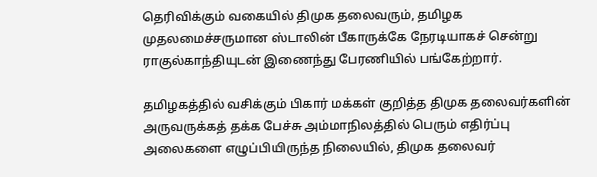தெரிவிக்கும் வகையில் திமுக தலைவரும், தமிழக முதலமைச்சருமான ஸ்டாலின் பீகாருக்கே நேரடியாகச் சென்று ராகுல்காந்தியுடன் இணைந்து பேரணியில் பங்கேற்றார்.

தமிழகத்தில் வசிக்கும் பிகார் மக்கள் குறித்த திமுக தலைவர்களின் அருவருக்கத் தக்க பேச்சு அம்மாநிலத்தில் பெரும் எதிர்ப்பு அலைகளை எழுப்பியிருந்த நிலையில், திமுக தலைவர்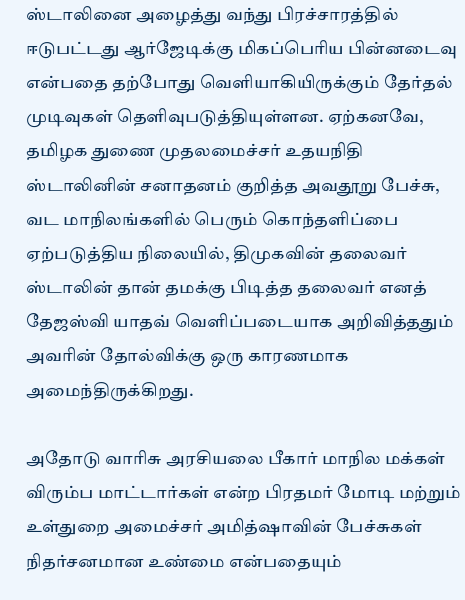ஸ்டாலினை அழைத்து வந்து பிரச்சாரத்தில் ஈடுபட்டது ஆர்ஜேடிக்கு மிகப்பெரிய பின்னடைவு என்பதை தற்போது வெளியாகியிருக்கும் தேர்தல் முடிவுகள் தெளிவுபடுத்தியுள்ளன. ஏற்கனவே, தமிழக துணை முதலமைச்சர் உதயநிதி ஸ்டாலினின் சனாதனம் குறித்த அவதூறு பேச்சு, வட மாநிலங்களில் பெரும் கொந்தளிப்பை ஏற்படுத்திய நிலையில், திமுகவின் தலைவர் ஸ்டாலின் தான் தமக்கு பிடித்த தலைவர் எனத் தேஜஸ்வி யாதவ் வெளிப்படையாக அறிவித்ததும் அவரின் தோல்விக்கு ஒரு காரணமாக அமைந்திருக்கிறது.

அதோடு வாரிசு அரசியலை பீகார் மாநில மக்கள் விரும்ப மாட்டார்கள் என்ற பிரதமர் மோடி மற்றும் உள்துறை அமைச்சர் அமித்ஷாவின் பேச்சுகள் நிதர்சனமான உண்மை என்பதையும்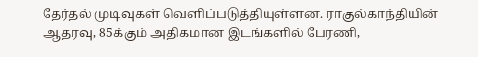தேர்தல் முடிவுகள் வெளிப்படுத்தியுள்ளன. ராகுல்காந்தியின் ஆதரவு, 85க்கும் அதிகமான இடங்களில் பேரணி,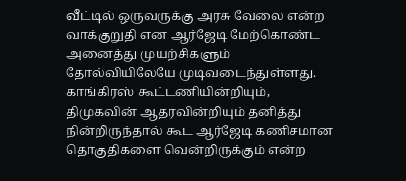வீட்டில் ஒருவருக்கு அரசு வேலை என்ற வாக்குறுதி என ஆர்ஜேடி மேற்கொண்ட அனைத்து முயற்சிகளும் தோல்வியிலேயே முடிவடைந்துள்ளது. காங்கிரஸ் கூட்டணியின்றியும், திமுகவின் ஆதரவின்றியும் தனித்து நின்றிருந்தால் கூட ஆர்ஜேடி கணிசமான தொகுதிகளை வென்றிருக்கும் என்ற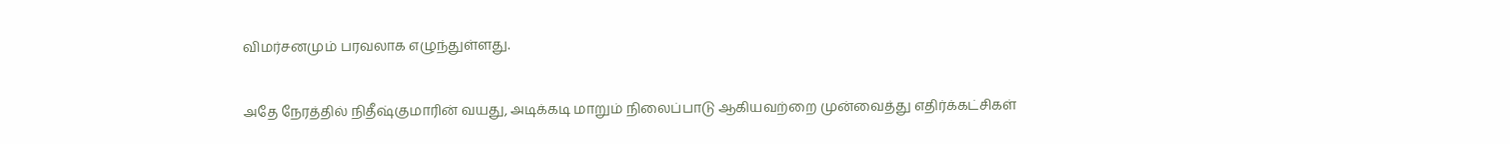விமர்சனமும் பரவலாக எழுந்துள்ளது.

அதே நேரத்தில் நிதீஷ்குமாரின் வயது, அடிக்கடி மாறும் நிலைப்பாடு ஆகியவற்றை முன்வைத்து எதிர்க்கட்சிகள்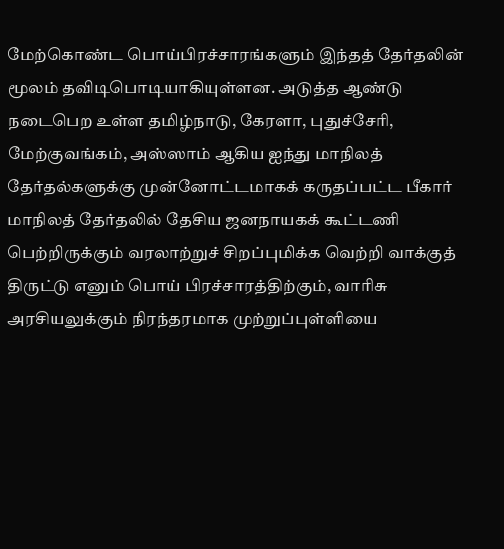மேற்கொண்ட பொய்பிரச்சாரங்களும் இந்தத் தேர்தலின் மூலம் தவிடிபொடியாகியுள்ளன. அடுத்த ஆண்டு நடைபெற உள்ள தமிழ்நாடு, கேரளா, புதுச்சேரி, மேற்குவங்கம், அஸ்ஸாம் ஆகிய ஐந்து மாநிலத் தேர்தல்களுக்கு முன்னோட்டமாகக் கருதப்பட்ட பீகார் மாநிலத் தேர்தலில் தேசிய ஜனநாயகக் கூட்டணி பெற்றிருக்கும் வரலாற்றுச் சிறப்புமிக்க வெற்றி வாக்குத் திருட்டு எனும் பொய் பிரச்சாரத்திற்கும், வாரிசு அரசியலுக்கும் நிரந்தரமாக முற்றுப்புள்ளியை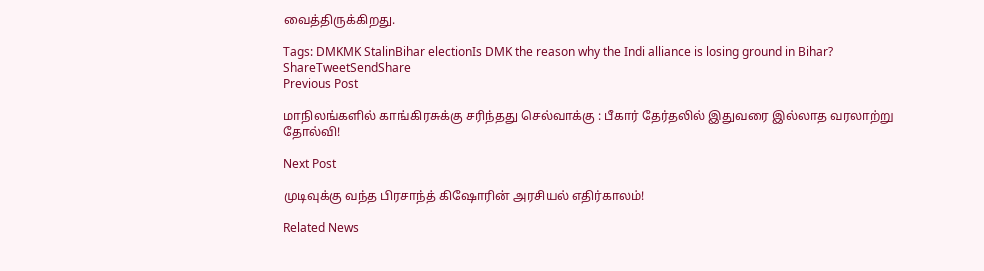வைத்திருக்கிறது.

Tags: DMKMK StalinBihar electionIs DMK the reason why the Indi alliance is losing ground in Bihar?
ShareTweetSendShare
Previous Post

மாநிலங்களில் காங்கிரசுக்கு சரிந்தது செல்வாக்கு : பீகார் தேர்தலில் இதுவரை இல்லாத வரலாற்று தோல்வி!

Next Post

முடிவுக்கு வந்த பிரசாந்த் கிஷோரின் அரசியல் எதிர்காலம்!

Related News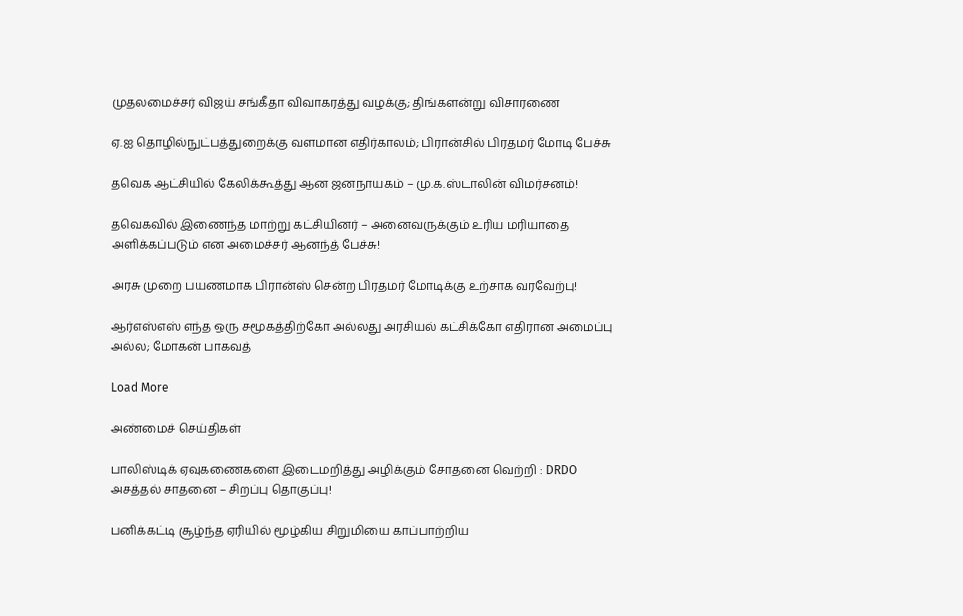முதலமைச்சர் விஜய் சங்கீதா விவாகரத்து வழக்கு; திங்களன்று விசாரணை

ஏ.ஐ தொழில்நுட்பத்துறைக்கு வளமான எதிர்காலம்; பிரான்சில் பிரதமர் மோடி பேச்சு

தவெக ஆட்சியில் கேலிக்கூத்து ஆன ஜனநாயகம் – மு.க.ஸ்டாலின் விமர்சனம்!

தவெகவில் இணைந்த மாற்று கட்சியினர் – அனைவருக்கும் உரிய மரியாதை அளிக்கப்படும் என அமைச்சர் ஆனந்த் பேச்சு!

அரசு முறை பயணமாக பிரான்ஸ் சென்ற பிரதமர் மோடிக்கு உற்சாக வரவேற்பு!

ஆர்எஸ்எஸ் எந்த ஒரு சமூகத்திற்கோ அல்லது அரசியல் கட்சிக்கோ எதிரான அமைப்பு அல்ல; மோகன் பாகவத்

Load More

அண்மைச் செய்திகள்

பாலிஸ்டிக் ஏவுகணைகளை இடைமறித்து அழிக்கும் சோதனை வெற்றி : DRDO அசத்தல் சாதனை – சிறப்பு தொகுப்பு!

பனிக்கட்டி சூழ்ந்த ஏரியில் மூழ்கிய சிறுமியை காப்பாற்றிய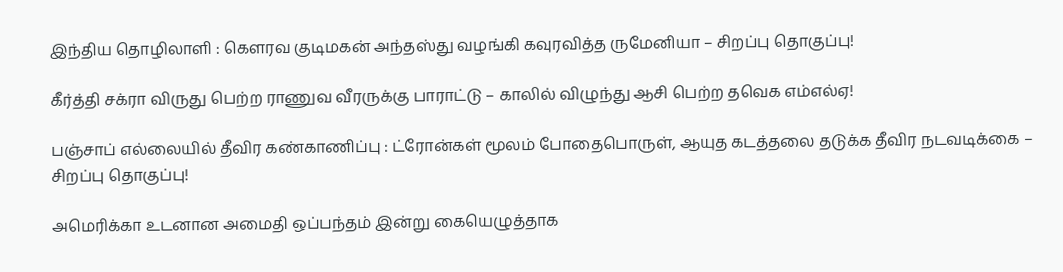இந்திய தொழிலாளி : கெளரவ குடிமகன் அந்தஸ்து வழங்கி கவுரவித்த ருமேனியா – சிறப்பு தொகுப்பு!

கீர்த்தி சக்ரா விருது பெற்ற ராணுவ வீரருக்கு பாராட்டு – காலில் விழுந்து ஆசி பெற்ற தவெக எம்எல்ஏ!

பஞ்சாப் எல்லையில் தீவிர கண்காணிப்பு : ட்ரோன்கள் மூலம் போதைபொருள், ஆயுத கடத்தலை தடுக்க தீவிர நடவடிக்கை – சிறப்பு தொகுப்பு!

அமெரிக்கா உடனான அமைதி ஒப்பந்தம் இன்று கையெழுத்தாக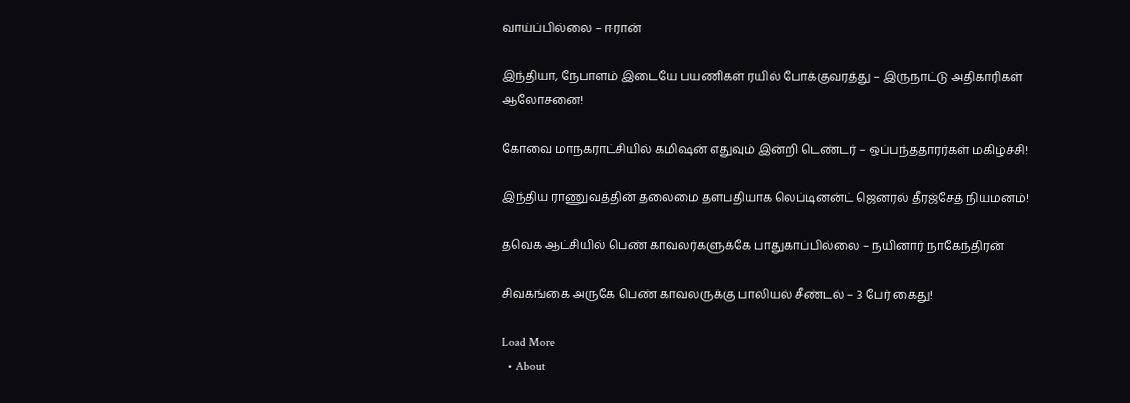வாய்ப்பில்லை – ஈரான்

இந்தியா, நேபாளம் இடையே பயணிகள் ரயில் போக்குவரத்து – இருநாட்டு அதிகாரிகள் ஆலோசனை!

கோவை மாநகராட்சியில் கமிஷன் எதுவும் இன்றி டெண்டர் – ஒப்பந்ததாரர்கள் மகிழ்ச்சி!

இந்திய ராணுவத்தின் தலைமை தளபதியாக லெப்டினன்ட் ஜெனரல் தீரஜ்சேத் நியமனம்!

தவெக ஆட்சியில் பெண் காவலர்களுக்கே பாதுகாப்பில்லை – நயினார் நாகேந்திரன்

சிவகங்கை அருகே பெண் காவலருக்கு பாலியல் சீண்டல் – 3 பேர் கைது!

Load More
  • About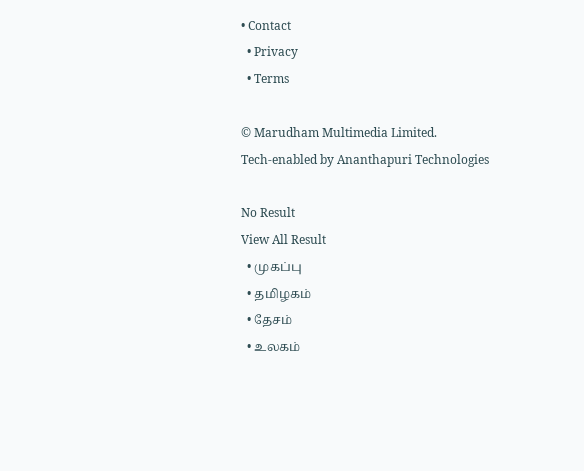• Contact
  • Privacy
  • Terms

© Marudham Multimedia Limited.
Tech-enabled by Ananthapuri Technologies

No Result
View All Result
  • முகப்பு
  • தமிழகம்
  • தேசம்
  • உலகம்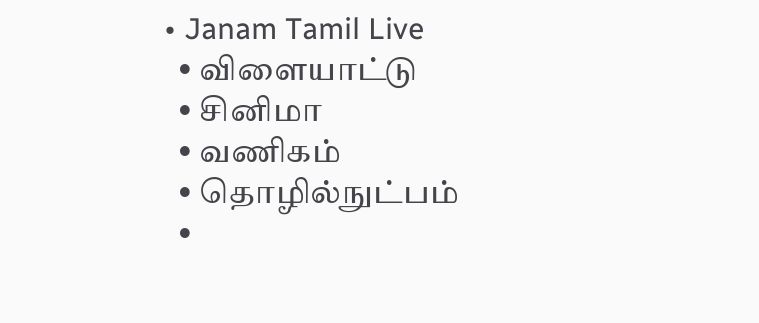• Janam Tamil Live
  • விளையாட்டு
  • சினிமா
  • வணிகம்
  • தொழில்நுட்பம்
  •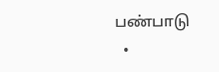பண்பாடு
  •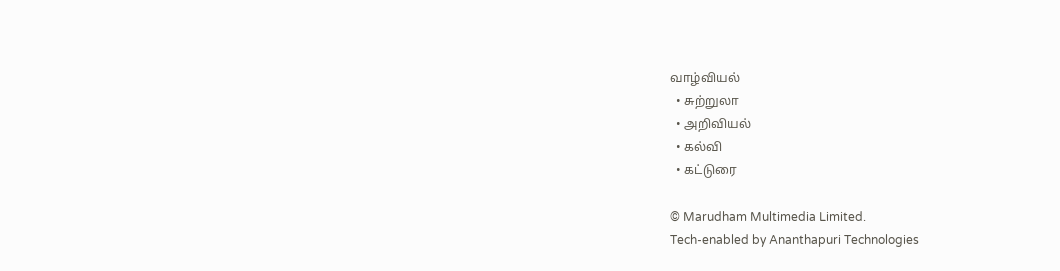வாழ்வியல்
  • சுற்றுலா
  • அறிவியல்
  • கல்வி
  • கட்டுரை

© Marudham Multimedia Limited.
Tech-enabled by Ananthapuri Technologies